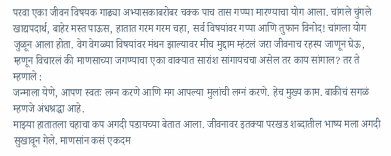परवा एका जीवन विषयक गाढ्या अभ्यासकाबरोबर चक्क पाच तास गप्प्पा मारण्याचा योग आला. चांगले चुंगले खाद्यपदार्थ, बाहेर मस्त पाऊस, हातात गरम गरम चहा, सर्व विषयांवर गप्पा आणि तुफान विनोद! चांगला योग जुळून आला होता. वेग वेगळ्या विषयांवर मंथन झाल्यावर मीच मुद्दाम म्हंटलं जरा जीवनाच रहस्य जाणून घेऊ, म्हणून विचारलं की माणसाच्या जगण्याचा एका वाक्यात सारांश सांगायचचा असेल तर काय सांगाल? तर ते म्हणाले :
जन्माला येणे, आपण स्वतः लग्न करणे आणि मग आपल्या मुलांची लग्नं करणे. हेच मुख्य काम. बाकीचं सगळं म्हणजे अंधश्रद्धा आहे.
माझ्या हातातला चहाचा कप अगदी पडायच्या बेतात आला. जीवनावर इतक्या परखड शब्दातील भाष्य मला अगदी सुखावून गेले. माणसांन कसं एकदम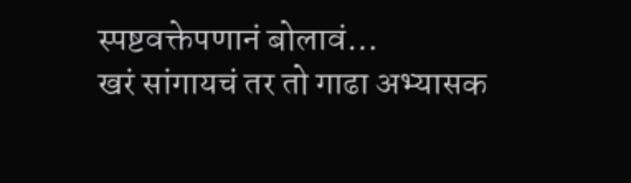स्पष्टवक्तेपणानं बोलावं…
खरं सांगायचं तर तो गाढा अभ्यासक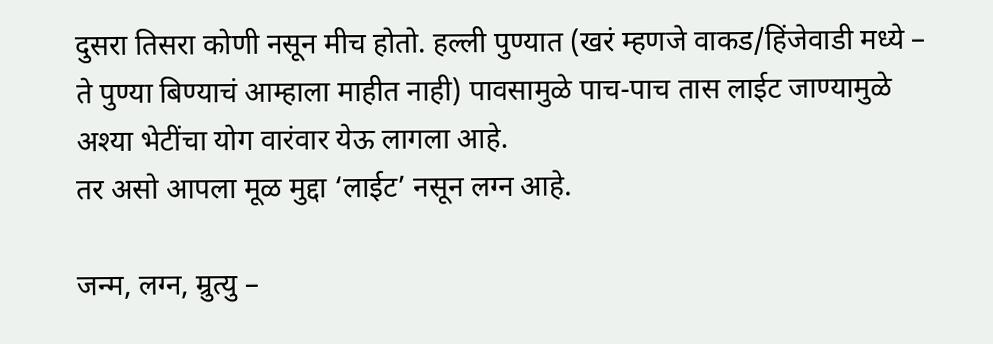दुसरा तिसरा कोणी नसून मीच होतो. हल्ली पुण्यात (खरं म्हणजे वाकड/हिंजेवाडी मध्ये – ते पुण्या बिण्याचं आम्हाला माहीत नाही) पावसामुळे पाच-पाच तास लाईट जाण्यामुळे अश्या भेटींचा योग वारंवार येऊ लागला आहे.
तर असो आपला मूळ मुद्दा ‘लाईट’ नसून लग्न आहे.

जन्म, लग्न, म्रुत्यु –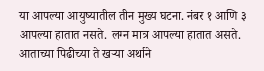या आपल्या आयुष्यातील तीन मुख्य घटना. नंबर १ आणि ३ आपल्या हातात नसते. लग्न मात्र आपल्या हातात असते. आताच्या पिढीच्या ते खऱ्या अर्थाने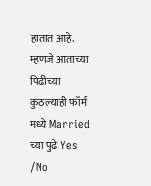हातात आहे. म्हणजे आताच्या पिढीच्या कुठल्याही फॉर्म मध्ये Married च्या पुढे Yes /No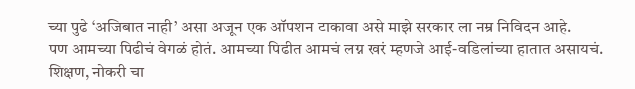च्या पुढे ‘अजिबात नाही’ असा अजून एक ऑपशन टाकावा असे माझे सरकार ला नम्र निविदन आहे.
पण आमच्या पिढीचं वेगळं होतं. आमच्या पिढीत आमचं लग्न खरं म्हणजे आई-वडिलांच्या हातात असायचं.
शिक्षण, नोकरी चा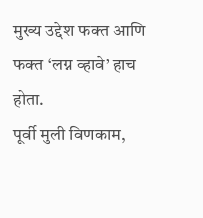मुख्य उद्देश फक्त आणि फक्त ‘लग्न व्हावे’ हाच होता.
पूर्वी मुली विणकाम,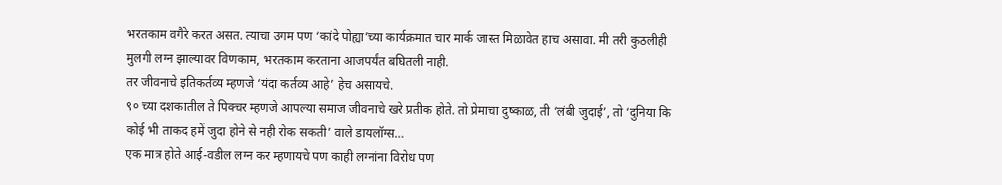भरतकाम वगैरे करत असत. त्याचा उगम पण ‘कांदे पोह्या’च्या कार्यक्रमात चार मार्क जास्त मिळावेत हाच असावा. मी तरी कुठलीही मुलगी लग्न झाल्यावर विणकाम, भरतकाम करताना आजपर्यंत बघितली नाही.
तर जीवनाचे इतिकर्तव्य म्हणजे ‘यंदा कर्तव्य आहे’ हेच असायचे.
९० च्या दशकातील ते पिक्चर म्हणजे आपल्या समाज जीवनाचे खरे प्रतीक होते. तो प्रेमाचा दुष्काळ, ती ‘लंबी जुदाई’, तो ‘दुनिया कि कोई भी ताकद हमें जुदा होने से नही रोक सकती’ वाले डायलॉग्स…
एक मात्र होते आई-वडील लग्न कर म्हणायचे पण काही लग्नांना विरोध पण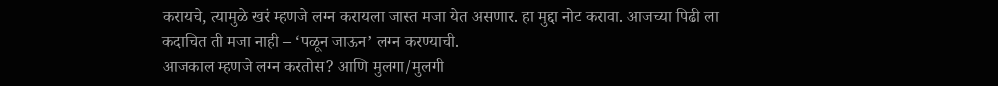करायचे, त्यामुळे खरं म्हणजे लग्न करायला जास्त मजा येत असणार. हा मुद्दा नोट करावा. आजच्या पिढी ला कदाचित ती मजा नाही – ‘पळून जाऊन’ लग्न करण्याची.
आजकाल म्हणजे लग्न करतोस? आणि मुलगा/मुलगी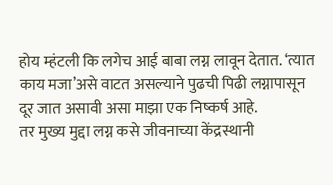होय म्हंटली कि लगेच आई बाबा लग्न लावून देतात. ‘त्यात काय मजा’असे वाटत असल्याने पुढची पिढी लग्नापासून दूर जात असावी असा माझा एक निष्कर्ष आहे.
तर मुख्य मुद्दा लग्न कसे जीवनाच्या केंद्रस्थानी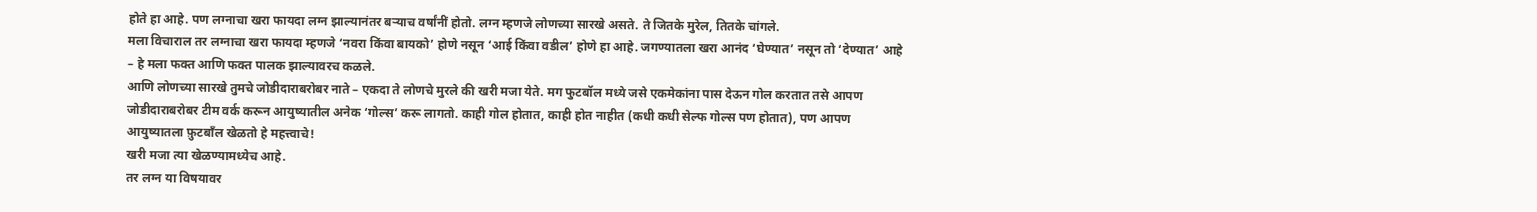होते हा आहे. पण लग्नाचा खरा फायदा लग्न झाल्यानंतर बऱ्याच वर्षांनीं होतो. लग्न म्हणजे लोणच्या सारखे असते. ते जितके मुरेल, तितके चांगले.
मला विचाराल तर लग्नाचा खरा फायदा म्हणजे ‘नवरा किंवा बायको’ होणे नसून ‘आई किंवा वडील’ होणे हा आहे. जगण्यातला खरा आनंद ‘घेण्यात’ नसून तो ‘देण्यात’ आहे – हे मला फक्त आणि फक्त पालक झाल्यावरच कळले.
आणि लोणच्या सारखे तुमचे जोडीदाराबरोबर नाते – एकदा ते लोणचे मुरले की खरी मजा येते. मग फुटबॉल मध्ये जसे एकमेकांना पास देऊन गोल करतात तसे आपण जोडीदाराबरोबर टीम वर्क करून आयुष्यातील अनेक ‘गोल्स’ करू लागतो. काही गोल होतात, काही होत नाहीत (कधी कधी सेल्फ गोल्स पण होतात), पण आपण आयुष्यातला फ़ुटबाँल खेळतो हे महत्त्वाचे!
खरी मजा त्या खेळण्यामध्येच आहे.
तर लग्न या विषयावर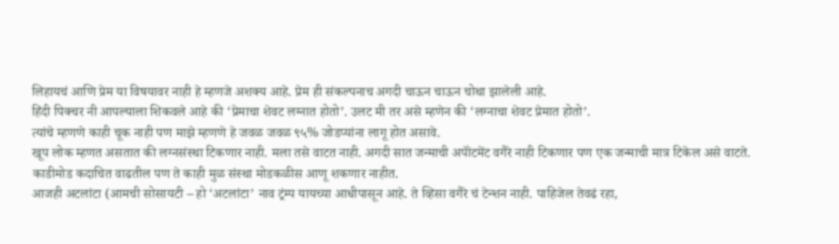लिहायचं आणि प्रेम या विषयावर नाही हे म्हणजे अशक्य आहे. प्रेम ही संकल्पनाच अगदी चाऊन चाऊन चोथा झालेली आहे.
हिंदी पिक्चर नी आपल्याला शिकवले आहे की ‘प्रेमाचा शेवट लग्नात होतो’. उलट मी तर असे म्हणेन की ‘लग्नाचा शेवट प्रेमात होतो’.
त्यांचे म्हणणे काही चूक नाही पण माझे म्हणणे हे जवळ जवळ ९५% जोडप्यांना लागू होत असावे.
खूप लोक म्हणत असतात की लग्नसंस्था टिकणार नाही. मला तसे वाटत नाही. अगदी सात जन्माची अपॉंटमेंट वगैरे नाही टिकणार पण एक जन्माची मात्र टिकेल असे वाटते. काडीमोड कदाचित वाढतील पण ते काही मुळ संस्था मोडकळीस आणू शकणार नाहीत.
आजही अटलांटा (आमची सोसायटी – हो ‘अटलांटा’ नाव ट्रंम्प यायच्या आधीपासून आहे. ते व्हिसा वगैरे चं टेन्शन नाही. पाहिजेल तेवढं रहा,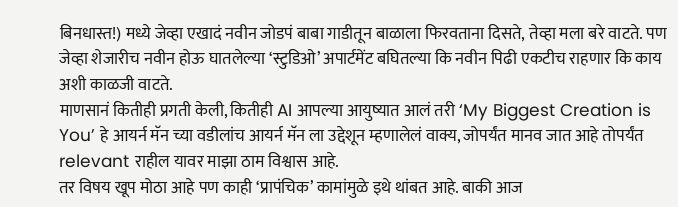बिनधास्त!) मध्ये जेव्हा एखादं नवीन जोडपं बाबा गाडीतून बाळाला फिरवताना दिसते, तेव्हा मला बरे वाटते. पण जेव्हा शेजारीच नवीन होऊ घातलेल्या ‘स्टुडिओ’ अपार्टमेंट बघितल्या कि नवीन पिढी एकटीच राहणार कि काय अशी काळजी वाटते.
माणसानं कितीही प्रगती केली, कितीही AI आपल्या आयुष्यात आलं तरी ‘My Biggest Creation is You’ हे आयर्न मॅन च्या वडीलांच आयर्न मॅन ला उद्देशून म्हणालेलं वाक्य, जोपर्यंत मानव जात आहे तोपर्यंत relevant राहील यावर माझा ठाम विश्वास आहे.
तर विषय खूप मोठा आहे पण काही ‘प्रापंचिक’ कामांमुळे इथे थांबत आहे. बाकी आज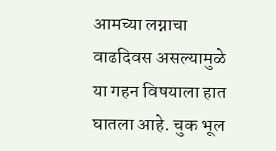आमच्या लग्नाचा वाढदिवस असल्यामुळे या गहन विषयाला हात घातला आहे. चुक भूल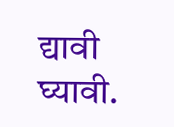द्यावी घ्यावी.